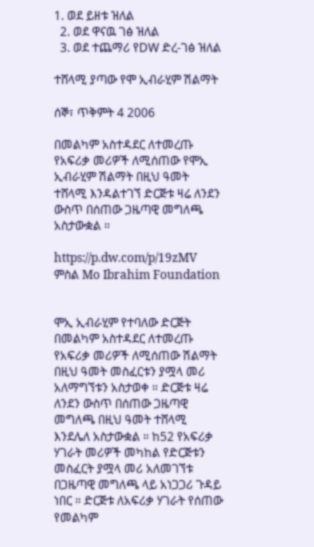1. ወደ ይዘቱ ዝለል
  2. ወደ ዋናዉ ገፅ ዝለል
  3. ወደ ተጨማሪ የDW ድረ-ገፅ ዝለል

ተሸላሚ ያጣው የሞ ኢብራሂም ሽልማት

ሰኞ፣ ጥቅምት 4 2006

በመልካም አስተዳደር ለተመረጡ የአፍሪቃ መሪዎች ለሚሰጠው የሞኢ ኢብራሂም ሽልማት በዚህ ዓመት ተሸላሚ እንዳልተገኘ ድርጅቱ ዛሬ ለንደን ውስጥ በሰጠው ጋዜጣዊ መግለጫ አስታውቋል ።

https://p.dw.com/p/19zMV
ምስል Mo Ibrahim Foundation


ሞኢ ኢብራሂም የተባለው ድርጅት በመልካም አስተዳደር ለተመረጡ የአፍሪቃ መሪዎች ለሚሰጠው ሽልማት በዚህ ዓመት መስፈርቱን ያሟላ መሪ አለማግኘቱን አስታወቀ ። ድርጅቱ ዛሬ ለንደን ውስጥ በሰጠው ጋዜጣዊ መግለጫ በዚህ ዓመት ተሸላሚ እንደሌለ አስታውቋል ። ከ52 የአፍሪቃ ሃገራት መሪዎች መካከል የድርጅቱን መስፈርት ያሟላ መሪ አለመገኘቱ በጋዜጣዊ መግለጫ ላይ አነጋጋሪ ጉዳይ ነበር ። ድርጅቱ ለአፍሪቃ ሃገራት የሰጠው የመልካም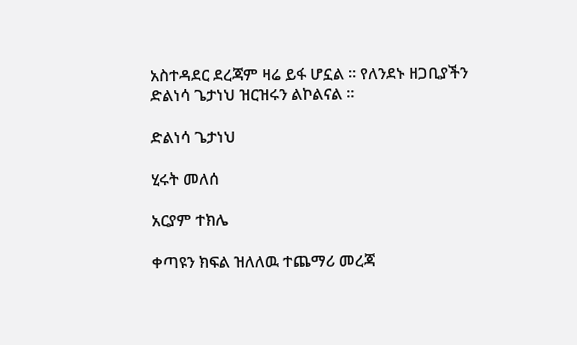አስተዳደር ደረጃም ዛሬ ይፋ ሆኗል ። የለንደኑ ዘጋቢያችን ድልነሳ ጌታነህ ዝርዝሩን ልኮልናል ።

ድልነሳ ጌታነህ

ሂሩት መለሰ

አርያም ተክሌ

ቀጣዩን ክፍል ዝለለዉ ተጨማሪ መረጃ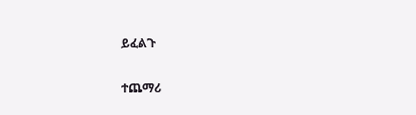ይፈልጉ

ተጨማሪ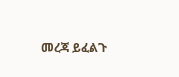መረጃ ይፈልጉ